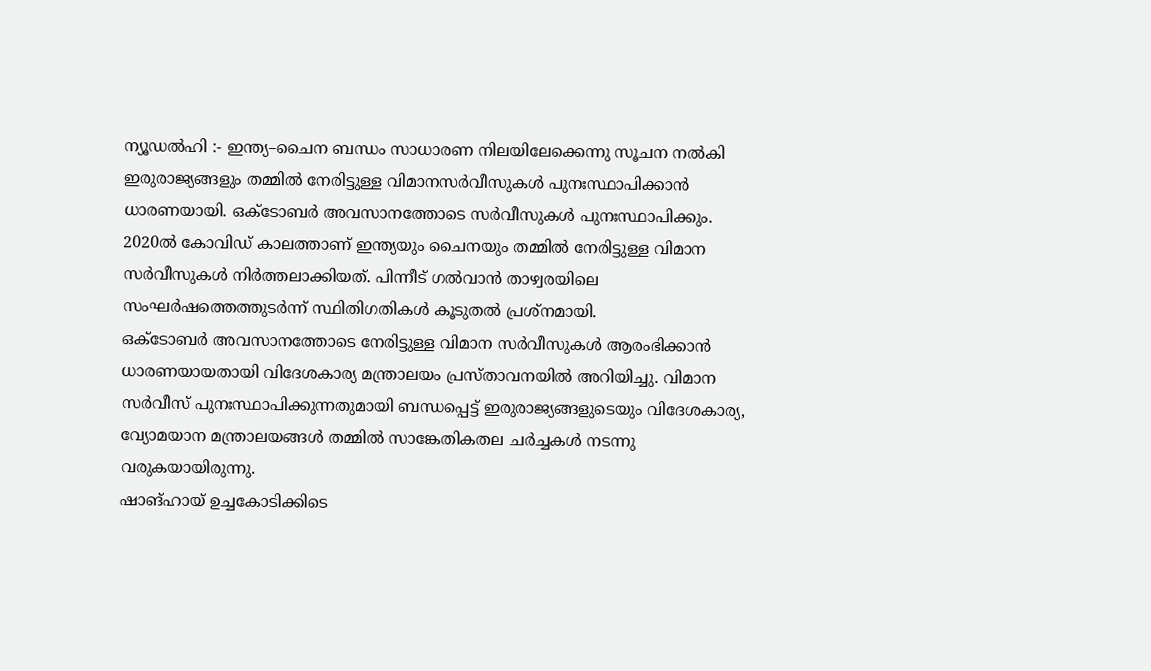ന്യൂഡൽഹി :- ഇന്ത്യ–ചൈന ബന്ധം സാധാരണ നിലയിലേക്കെന്നു സൂചന നൽകി ഇരുരാജ്യങ്ങളും തമ്മിൽ നേരിട്ടുള്ള വിമാനസർവീസുകൾ പുനഃസ്ഥാപിക്കാൻ ധാരണയായി. ഒക്ടോബർ അവസാനത്തോടെ സർവീസുകൾ പുനഃസ്ഥാപിക്കും. 2020ൽ കോവിഡ് കാലത്താണ് ഇന്ത്യയും ചൈനയും തമ്മിൽ നേരിട്ടുള്ള വിമാന സർവീസുകൾ നിർത്തലാക്കിയത്. പിന്നീട് ഗൽവാൻ താഴ്വരയിലെ സംഘർഷത്തെത്തുടർന്ന് സ്ഥിതിഗതികൾ കൂടുതൽ പ്രശ്നമായി.
ഒക്ടോബർ അവസാനത്തോടെ നേരിട്ടുള്ള വിമാന സർവീസുകൾ ആരംഭിക്കാൻ ധാരണയായതായി വിദേശകാര്യ മന്ത്രാലയം പ്രസ്താവനയിൽ അറിയിച്ചു. വിമാന സർവീസ് പുനഃസ്ഥാപിക്കുന്നതുമായി ബന്ധപ്പെട്ട് ഇരുരാജ്യങ്ങളുടെയും വിദേശകാര്യ, വ്യോമയാന മന്ത്രാലയങ്ങൾ തമ്മിൽ സാങ്കേതികതല ചർച്ചകൾ നടന്നു വരുകയായിരുന്നു.
ഷാങ്ഹായ് ഉച്ചകോടിക്കിടെ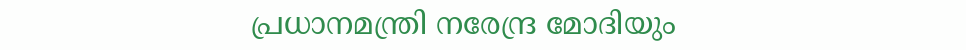പ്രധാനമന്ത്രി നരേന്ദ്ര മോദിയും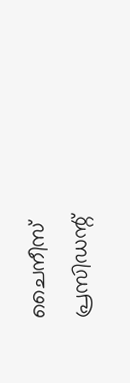ചൈനീസ് പ്രസിഡന്റ്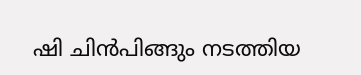ഷി ചിൻപിങ്ങും നടത്തിയ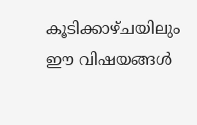കൂടിക്കാഴ്ചയിലും ഈ വിഷയങ്ങൾ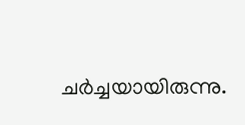ചർച്ചയായിരുന്നു.